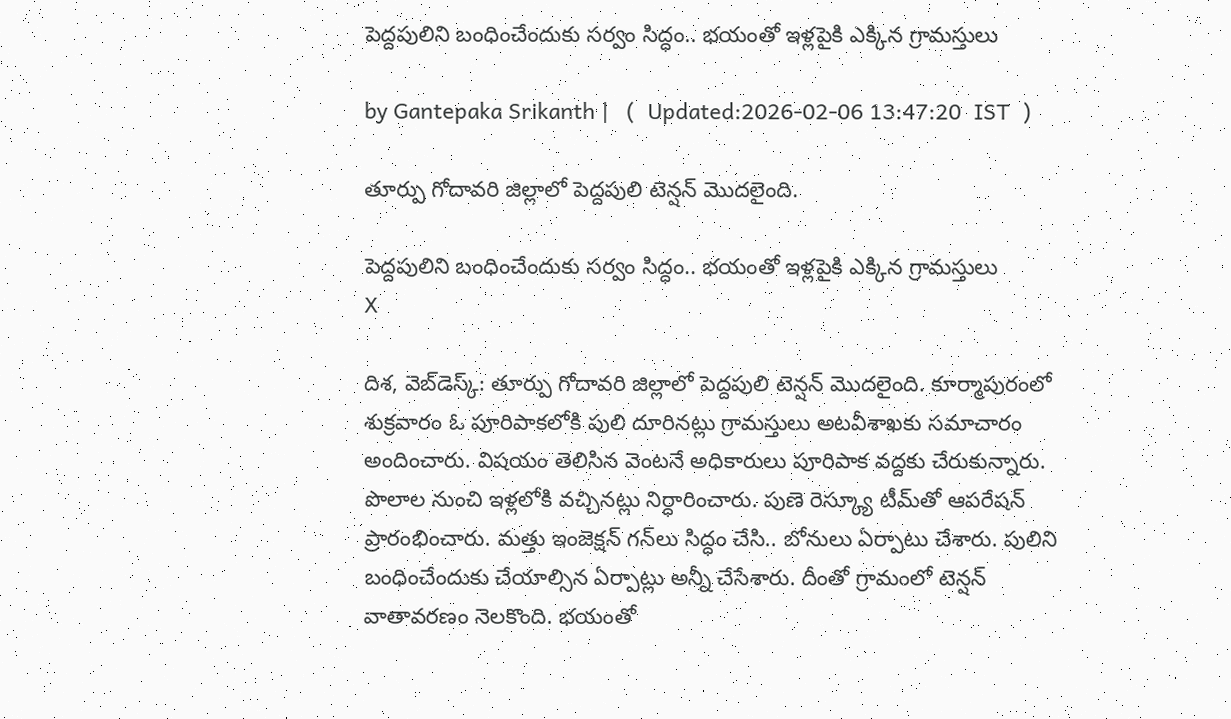పెద్దపులిని బంధించేందుకు సర్వం సిద్ధం.. భయంతో ఇళ్లపైకి ఎక్కిన గ్రామస్తులు

by Gantepaka Srikanth |   (  Updated:2026-02-06 13:47:20  IST  )

తూర్పు గోదావరి జిల్లాలో పెద్దపులి టెన్షన్ మొదలైంది.

పెద్దపులిని బంధించేందుకు సర్వం సిద్ధం.. భయంతో ఇళ్లపైకి ఎక్కిన గ్రామస్తులు
X

దిశ, వెబ్‌డెస్క్: తూర్పు గోదావరి జిల్లాలో పెద్దపులి టెన్షన్ మొదలైంది. కూర్మాపురంలో శుక్రవారం ఓ పూరిపాకలోకి పులి దూరినట్లు గ్రామస్తులు అటవీశాఖకు సమాచారం అందించారు. విషయం తెలిసిన వెంటనే అధికారులు పూరిపాక వద్దకు చేరుకున్నారు. పొలాల నుంచి ఇళ్లలోకి వచ్చినట్లు నిర్ధారించారు. పుణె రెస్క్యూ టీమ్‌తో ఆపరేషన్ ప్రారంభించారు. మత్తు ఇంజెక్షన్‌ గన్‌లు సిద్ధం చేసి.. బోనులు ఏర్పాటు చేశారు. పులిని బంధించేందుకు చేయాల్సిన ఏర్పాట్లు అన్నీ చేసేశారు. దీంతో గ్రామంలో టెన్షన్ వాతావరణం నెలకొంది. భయంతో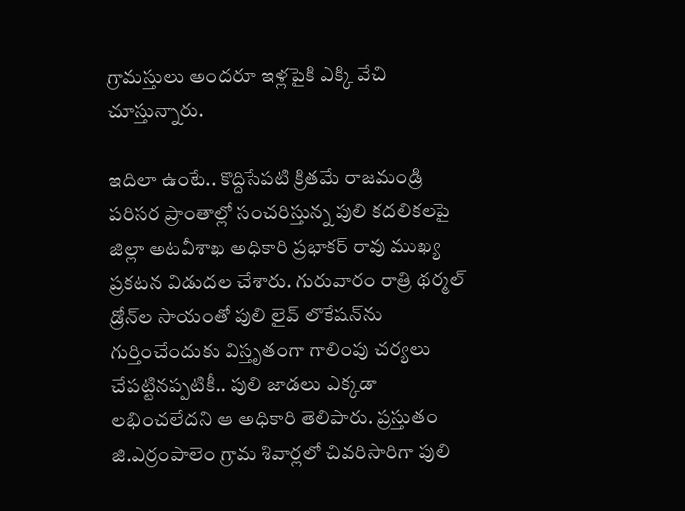గ్రామస్తులు అందరూ ఇళ్లపైకి ఎక్కి వేచి చూస్తున్నారు.

ఇదిలా ఉంటే.. కొద్దిసేపటి క్రితమే రాజమండ్రి పరిసర ప్రాంతాల్లో సంచరిస్తున్న పులి కదలికలపై జిల్లా అటవీశాఖ అధికారి ప్రభాకర్ రావు ముఖ్య ప్రకటన విడుదల చేశారు. గురువారం రాత్రి థర్మల్ డ్రోన్‌ల సాయంతో పులి లైవ్ లొకేషన్‌ను గుర్తించేందుకు విస్తృతంగా గాలింపు చర్యలు చేపట్టినప్పటికీ.. పులి జాడలు ఎక్కడా లభించలేదని ఆ అధికారి తెలిపారు. ప్రస్తుతం జి.ఎర్రంపాలెం గ్రామ శివార్లలో చివరిసారిగా పులి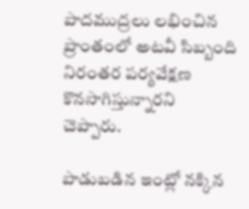పాదముద్రలు లభించిన ప్రాంతంలో అటవీ సిబ్బంది నిరంతర పర్యవేక్షణ కొనసాగిస్తున్నారని చెప్పారు.

పాడుబడిన ఇంట్లో నక్కిన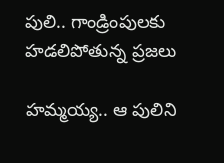పులి.. గాండ్రింపులకు హడలిపోతున్న ప్రజలు

హమ్మయ్య.. ఆ పులిని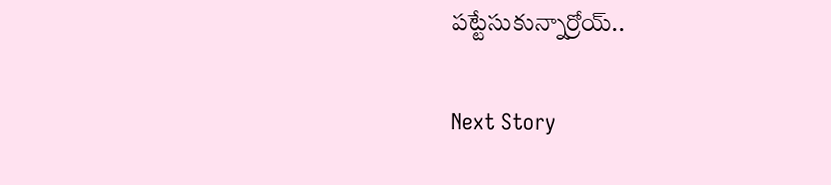పట్టేసుకున్నార్రోయ్..

Next Story